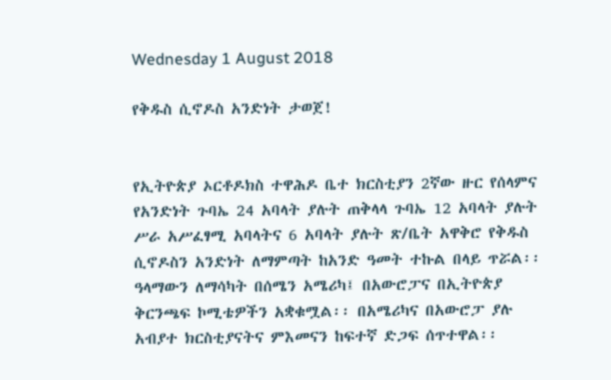Wednesday 1 August 2018

የቅዱስ ሲኖዶስ አንድነት ታወጀ!


የኢትዮጵያ ኦርቶዶክስ ተዋሕዶ ቤተ ክርስቲያን 2ኛው ዙር የሰላምና የአንድነት ጉባኤ 24 አባላት ያሉት ጠቅላላ ጉባኤ 12 አባላት ያሉት ሥራ አሥፈፃሚ አባላትና 6 አባላት ያሉት ጽ/ቤት አዋቅሮ የቅዱስ ሲኖዶስን አንድነት ለማምጣት ከአንድ ዓመት ተኩል በላይ ጥሯል፡፡ ዓላማውን ለማሳካት በሰሜን አሜሪካ፤ በአውሮፓና በኢትዮጵያ ቅርንጫፍ ኮሚቴዎችን አቋቁሟል፡፡ በአሜሪካና በአውሮፓ ያሉ አብያተ ክርስቲያናትና ምእመናን ከፍተኛ ድጋፍ ሰጥተዋል፡፡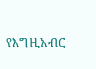የእግዚአብር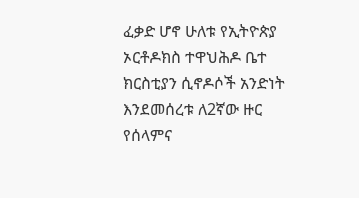ፈቃድ ሆኖ ሁለቱ የኢትዮጵያ ኦርቶዶክስ ተዋህሕዶ ቤተ ክርስቲያን ሲኖዶሶች አንድነት እንደመሰረቱ ለ2ኛው ዙር የሰላምና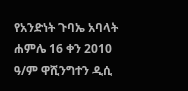የአንድነት ጉባኤ አባላት ሐምሌ 16 ቀን 2010 ዓ/ም ዋሺንግተን ዲሲ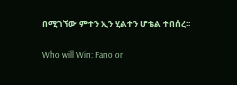በሚገኘው ምተን ኢን ሂልተን ሆቴል ተበሰረ፡፡

Who will Win: Fano or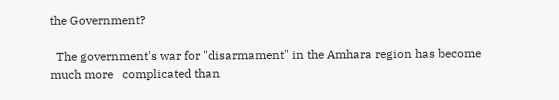the Government?

  The government's war for "disarmament" in the Amhara region has become much more   complicated than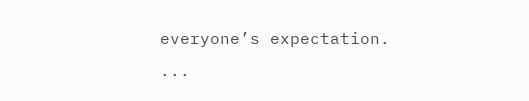everyone’s expectation. ...